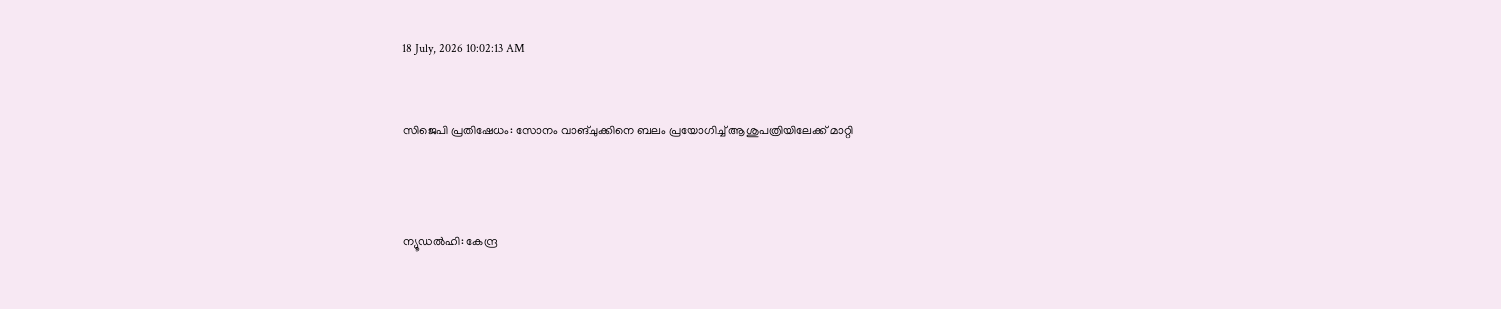18 July, 2026 10:02:13 AM


സിജെപി പ്രതിഷേധം: സോനം വാങ്ചുക്കിനെ ബലം പ്രയോഗിച്ച് ആശുപത്രിയിലേക്ക് മാറ്റി



ന്യൂഡൽഹി: കേന്ദ്ര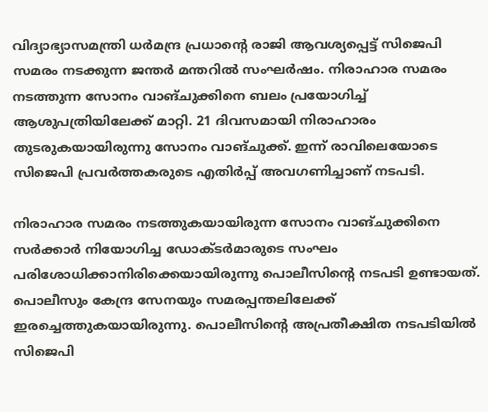വിദ്യാഭ്യാസമന്ത്രി ധർമന്ദ്ര പ്രധാന്റെ രാജി ആവശ്യപ്പെട്ട് സിജെപി സമരം നടക്കുന്ന ജന്തർ മന്തറിൽ സംഘർഷം. നിരാഹാര സമരം നടത്തുന്ന സോനം വാങ്ചുക്കിനെ ബലം പ്രയോഗിച്ച് ആശുപത്രിയിലേക്ക് മാറ്റി. 21 ദിവസമായി നിരാഹാരം തുടരുകയായിരുന്നു സോനം വാങ്ചുക്ക്. ഇന്ന് രാവിലെയോടെ സിജെപി പ്രവർത്തകരുടെ എതിർപ്പ് അവഗണിച്ചാണ് നടപടി.

നിരാഹാര സമരം നടത്തുകയായിരുന്ന സോനം വാങ്ചുക്കിനെ സര്‍ക്കാര്‍ നിയോഗിച്ച ഡോക്ടര്‍മാരുടെ സംഘം പരിശോധിക്കാനിരിക്കെയായിരുന്നു പൊലീസിൻ്റെ നടപടി ഉണ്ടായത്. പൊലീസും കേന്ദ്ര സേനയും സമരപ്പന്തലിലേക്ക് ഇരച്ചെത്തുകയായിരുന്നു. പൊലീസിൻ്റെ അപ്രതീക്ഷിത നടപടിയിൽ സിജെപി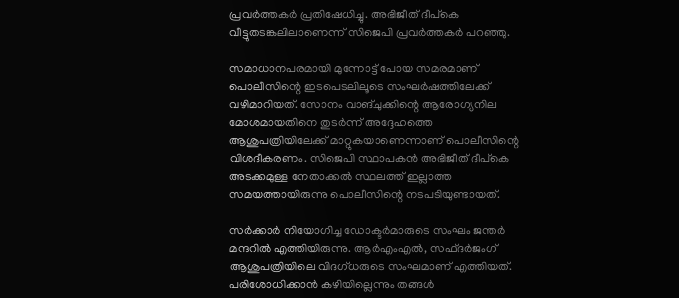പ്രവർത്തകർ പ്രതിഷേധിച്ചു. അഭിജീത് ദീപ്‌കെ വീട്ടുതടങ്കലിലാണെന്ന് സിജെപി പ്രവർത്തകർ പറഞ്ഞു.

സമാധാനപരമായി മുന്നോട്ട് പോയ സമരമാണ് പൊലീസിന്റെ ഇടപെടലിലൂടെ സംഘര്‍ഷത്തിലേക്ക് വഴിമാറിയത്. സോനം വാങ്ചുക്കിന്റെ ആരോഗ്യനില മോശമായതിനെ തുടര്‍ന്ന് അദ്ദേഹത്തെ ആശുപത്രിയിലേക്ക് മാറ്റുകയാണെന്നാണ് പൊലീസിന്റെ വിശദീകരണം. സിജെപി സ്ഥാപകൻ അഭിജീത് ദീപ്‌കെ അടക്കമുള്ള നേതാക്കല്‍ സ്ഥലത്ത് ഇല്ലാത്ത സമയത്തായിരുന്നു പൊലീസിന്റെ നടപടിയുണ്ടായത്.

സർക്കാർ നിയോഗിച്ച ഡോക്ടർമാരുടെ സംഘം ജന്തർ മന്ദറിൽ എത്തിയിരുന്നു. ആർഎംഎൽ, സഫ്ദർജംഗ് ആശുപത്രിയിലെ വിദഗ്ധരുടെ സംഘമാണ് എത്തിയത്. പരിശോധിക്കാൻ കഴിയില്ലെന്നും തങ്ങൾ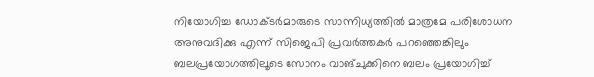നിയോഗിച്ച ഡോക്ടർമാരുടെ സാന്നിധ്യത്തിൽ മാത്രമേ പരിശോധന അനുവദിക്കു എന്ന് സിജെപി പ്രവർത്തകർ പറഞ്ഞെങ്കിലും ബലപ്രയോഗത്തിലൂടെ സോനം വാങ്ചുക്കിനെ ബലം പ്രയോഗിച്ച്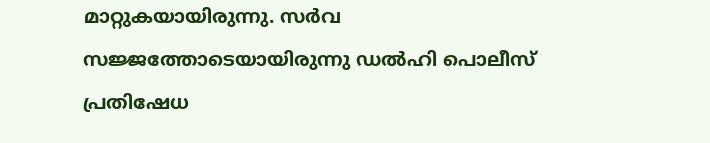മാറ്റുകയായിരുന്നു. സർവ സജ്ജത്തോടെയായിരുന്നു ഡൽഹി പൊലീസ് പ്രതിഷേധ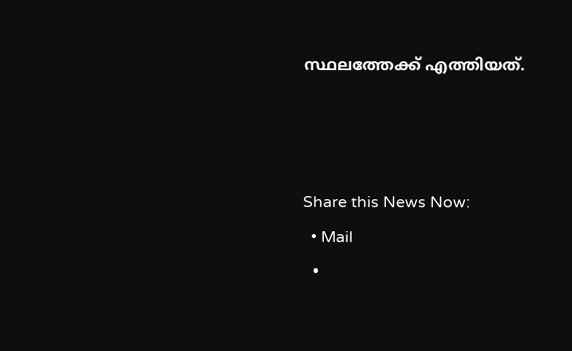സ്ഥലത്തേക്ക് എത്തിയത്.



Share this News Now:
  • Mail
  •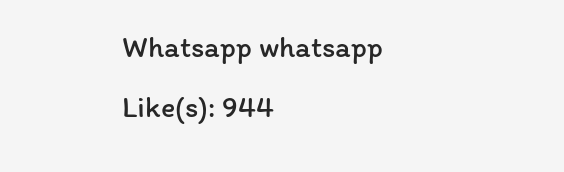Whatsapp whatsapp
Like(s): 944